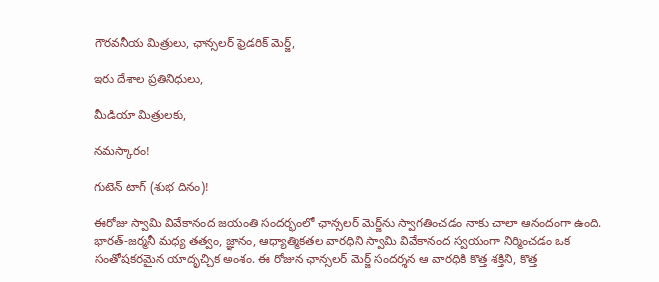గౌరవనీయ మిత్రులు, ఛాన్సలర్ ఫ్రెడరిక్ మెర్జ్,

ఇరు దేశాల ప్రతినిధులు,

మీడియా మిత్రులకు,

నమస్కారం!

గుటెన్ టాగ్ (శుభ దినం)!

ఈరోజు స్వామి వివేకానంద జయంతి సందర్భంలో ఛాన్సలర్ మెర్జ్‌ను స్వాగతించడం నాకు చాలా ఆనందంగా ఉంది. భారత్-జర్మనీ మధ్య తత్వం, జ్ఞానం, ఆధ్యాత్మికతల వారధిని స్వామి వివేకానంద స్వయంగా నిర్మించడం ఒక సంతోషకరమైన యాదృచ్చిక అంశం. ఈ రోజున ఛాన్సలర్ మెర్జ్ సందర్శన ఆ వారధికి కొత్త శక్తిని, కొత్త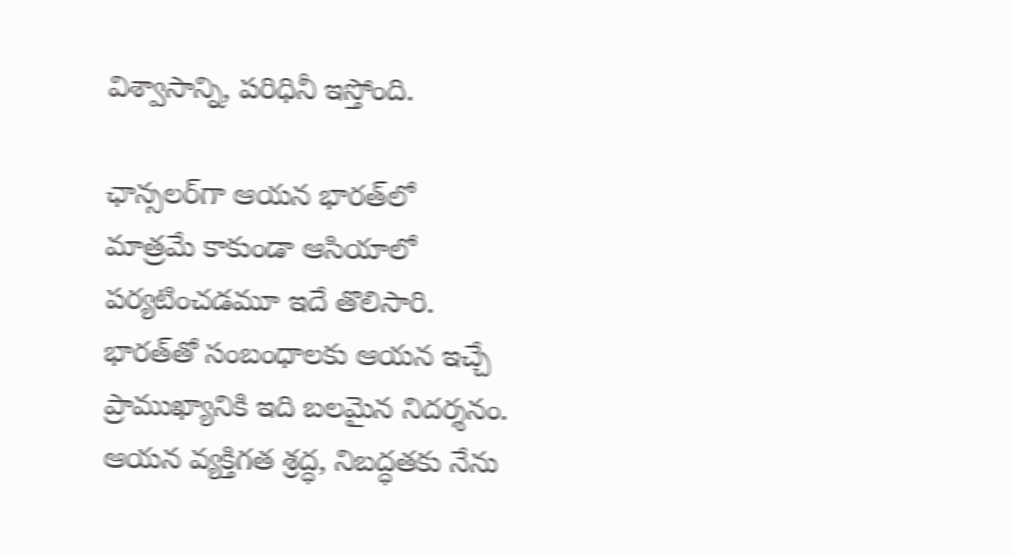విశ్వాసాన్ని, పరిధినీ ఇస్తోంది.

ఛాన్సలర్‌గా ఆయన భారత్‌లో మాత్రమే కాకుండా ఆసియాలో పర్యటించడమూ ఇదే తొలిసారి. భారత్‌తో సంబంధాలకు ఆయన ఇచ్చే ప్రాముఖ్యానికి ఇది బలమైన నిదర్శనం. ఆయన వ్యక్తిగత శ్రద్ధ, నిబద్ధతకు నేను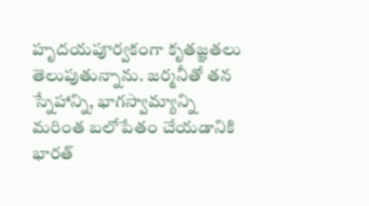హృదయపూర్వకంగా కృతజ్ఞతలు తెలుపుతున్నాను. జర్మనీతో తన స్నేహాన్ని, భాగస్వామ్యాన్ని మరింత బలోపేతం చేయడానికి భారత్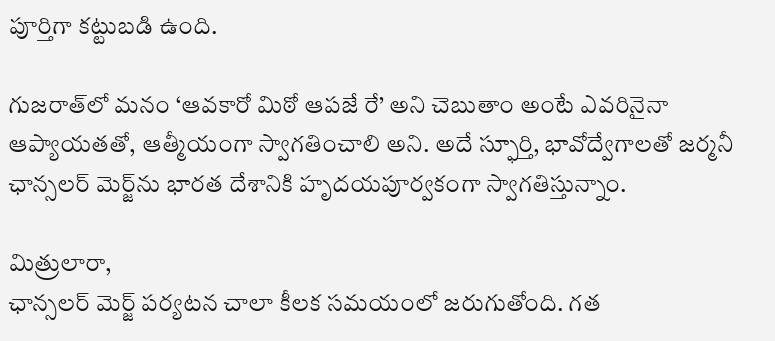పూర్తిగా కట్టుబడి ఉంది.

గుజరాత్‌లో మనం ‘ఆవకారో మిఠో ఆపజే రే’ అని చెబుతాం అంటే ఎవరినైనా ఆప్యాయతతో, ఆత్మీయంగా స్వాగతించాలి అని. అదే స్ఫూర్తి, భావోద్వేగాలతో జర్మనీ ఛాన్సలర్ మెర్జ్‌ను భారత దేశానికి హృదయపూర్వకంగా స్వాగతిస్తున్నాం.

మిత్రులారా,
ఛాన్సలర్ మెర్జ్ పర్యటన చాలా కీలక సమయంలో జరుగుతోంది. గత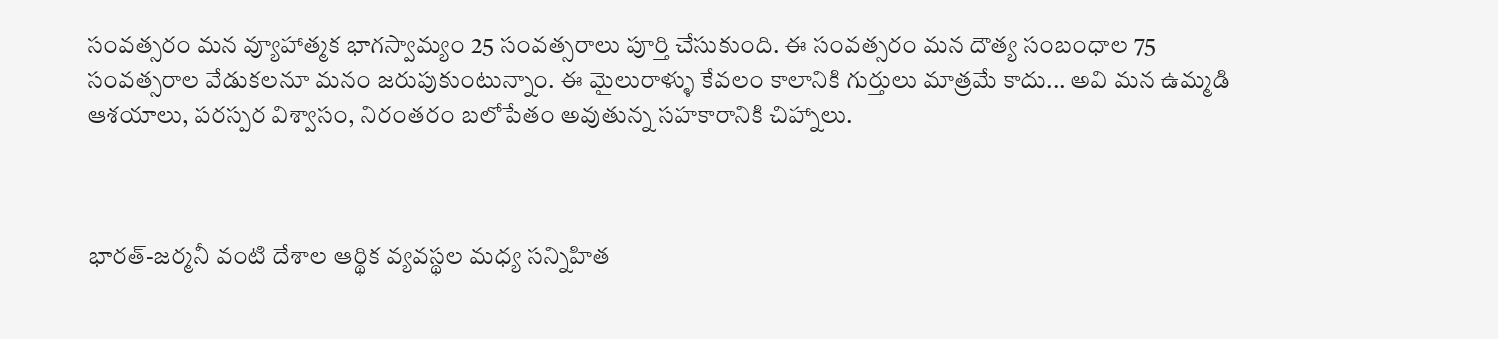సంవత్సరం మన వ్యూహాత్మక భాగస్వామ్యం 25 సంవత్సరాలు పూర్తి చేసుకుంది. ఈ సంవత్సరం మన దౌత్య సంబంధాల 75 సంవత్సరాల వేడుకలనూ మనం జరుపుకుంటున్నాం. ఈ మైలురాళ్ళు కేవలం కాలానికి గుర్తులు మాత్రమే కాదు... అవి మన ఉమ్మడి ఆశయాలు, పరస్పర విశ్వాసం, నిరంతరం బలోపేతం అవుతున్న సహకారానికి చిహ్నాలు.



భారత్-జర్మనీ వంటి దేశాల ఆర్థిక వ్యవస్థల మధ్య సన్నిహిత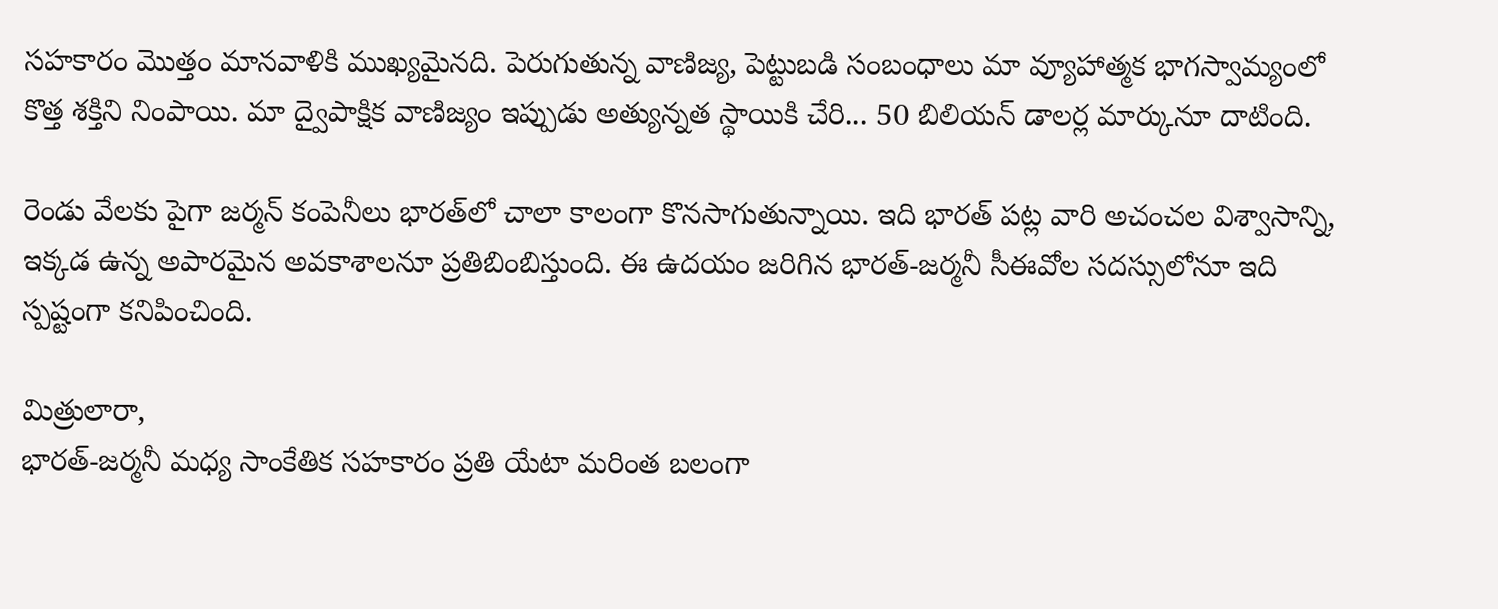సహకారం మొత్తం మానవాళికి ముఖ్యమైనది. పెరుగుతున్న వాణిజ్య, పెట్టుబడి సంబంధాలు మా వ్యూహాత్మక భాగస్వామ్యంలో కొత్త శక్తిని నింపాయి. మా ద్వైపాక్షిక వాణిజ్యం ఇప్పుడు అత్యున్నత స్థాయికి చేరి... 50 బిలియన్ డాలర్ల మార్కునూ దాటింది.

రెండు వేలకు పైగా జర్మన్ కంపెనీలు భారత్‌లో చాలా కాలంగా కొనసాగుతున్నాయి. ఇది భారత్ పట్ల వారి అచంచల విశ్వాసాన్ని, ఇక్కడ ఉన్న అపారమైన అవకాశాలనూ ప్రతిబింబిస్తుంది. ఈ ఉదయం జరిగిన భారత్-జర్మనీ సీఈవోల సదస్సులోనూ ఇది స్పష్టంగా కనిపించింది.

మిత్రులారా,
భారత్-జర్మనీ మధ్య సాంకేతిక సహకారం ప్రతి యేటా మరింత బలంగా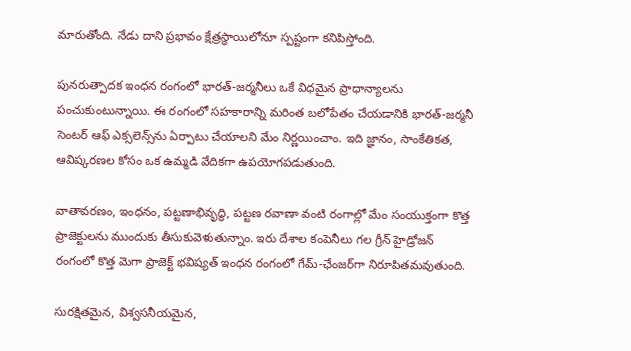మారుతోంది. నేడు దాని ప్రభావం క్షేత్రస్థాయిలోనూ స్పష్టంగా కనిపిస్తోంది.

పునరుత్పాదక ఇంధన రంగంలో భారత్-జర్మనీలు ఒకే విధమైన ప్రాధాన్యాలను పంచుకుంటున్నాయి. ఈ రంగంలో సహకారాన్ని మరింత బలోపేతం చేయడానికి భారత్-జర్మనీ సెంటర్ ఆఫ్ ఎక్సలెన్స్‌ను ఏర్పాటు చేయాలని మేం నిర్ణయించాం. ఇది జ్ఞానం, సాంకేతికత, ఆవిష్కరణల కోసం ఒక ఉమ్మడి వేదికగా ఉపయోగపడుతుంది.

వాతావరణం, ఇంధనం, పట్టణాభివృద్ధి, పట్టణ రవాణా వంటి రంగాల్లో మేం సంయుక్తంగా కొత్త ప్రాజెక్టులను ముందుకు తీసుకువెళుతున్నాం. ఇరు దేశాల కంపెనీలు గల గ్రీన్ హైడ్రోజన్‌ రంగంలో కొత్త మెగా ప్రాజెక్ట్ భవిష్యత్ ఇంధన రంగంలో గేమ్-ఛేంజర్‌గా నిరూపితమవుతుంది.

సురక్షితమైన, విశ్వసనీయమైన,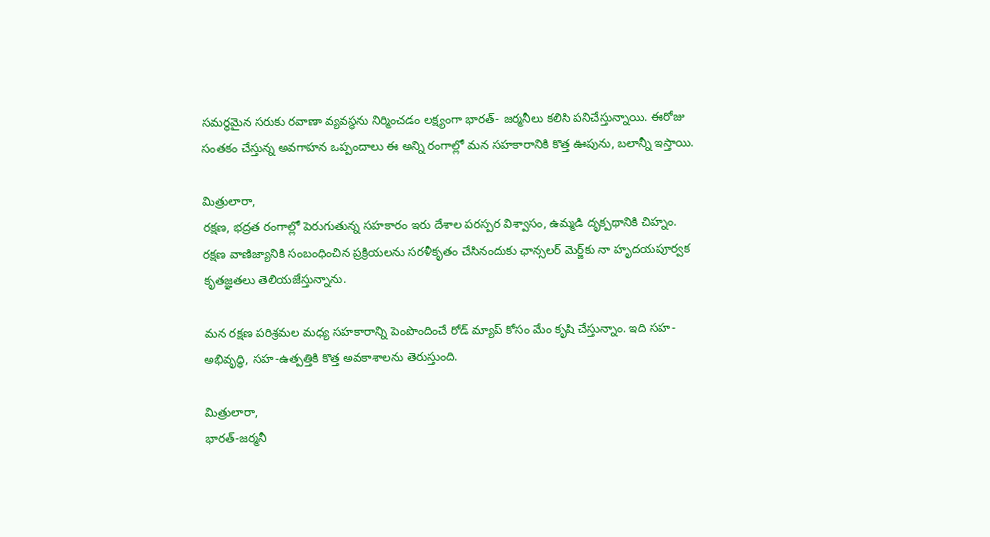సమర్థమైన సరుకు రవాణా వ్యవస్థను నిర్మించడం లక్ష్యంగా భారత్- జర్మనీలు కలిసి పనిచేస్తున్నాయి. ఈరోజు సంతకం చేస్తున్న అవగాహన ఒప్పందాలు ఈ అన్ని రంగాల్లో మన సహకారానికి కొత్త ఊపును, బలాన్నీ ఇస్తాయి.

మిత్రులారా,
రక్షణ, భద్రత రంగాల్లో పెరుగుతున్న సహకారం ఇరు దేశాల పరస్పర విశ్వాసం, ఉమ్మడి దృక్పథానికి చిహ్నం. రక్షణ వాణిజ్యానికి సంబంధించిన ప్రక్రియలను సరళీకృతం చేసినందుకు ఛాన్సలర్ మెర్జ్‌కు నా హృదయపూర్వక కృతజ్ఞతలు తెలియజేస్తున్నాను.

మన రక్షణ పరిశ్రమల మధ్య సహకారాన్ని పెంపొందించే రోడ్ మ్యాప్ కోసం మేం కృషి చేస్తున్నాం. ఇది సహ-అభివృద్ధి, సహ-ఉత్పత్తికి కొత్త అవకాశాలను తెరుస్తుంది.

మిత్రులారా,
భారత్-జర్మనీ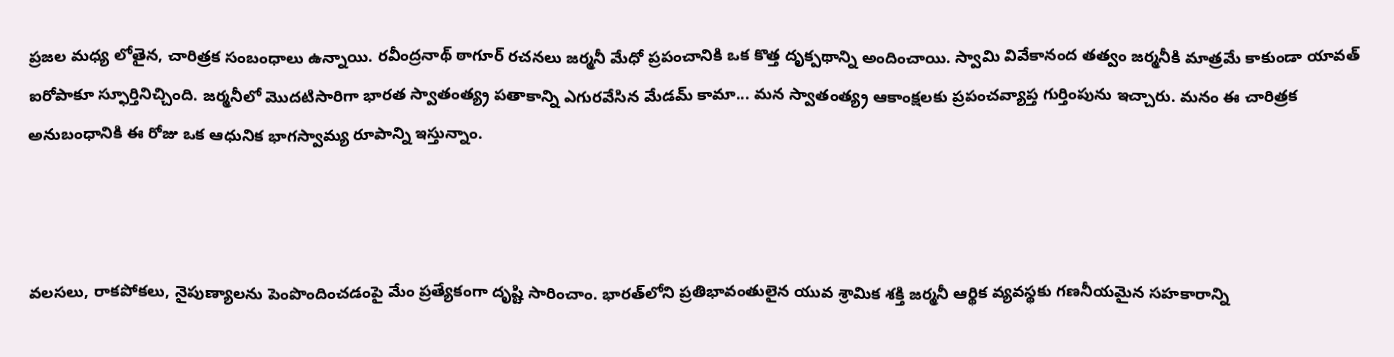ప్రజల మధ్య లోతైన, చారిత్రక సంబంధాలు ఉన్నాయి. రవీంద్రనాథ్ ఠాగూర్ రచనలు జర్మనీ మేధో ప్రపంచానికి ఒక కొత్త దృక్పథాన్ని అందించాయి. స్వామి వివేకానంద తత్వం జర్మనీకి మాత్రమే కాకుండా యావత్ ఐరోపాకూ స్ఫూర్తినిచ్చింది. జర్మనీలో మొదటిసారిగా భారత స్వాతంత్య్ర పతాకాన్ని ఎగురవేసిన మేడమ్ కామా... మన స్వాతంత్య్ర ఆకాంక్షలకు ప్రపంచవ్యాప్త గుర్తింపును ఇచ్చారు. మనం ఈ చారిత్రక అనుబంధానికి ఈ రోజు ఒక ఆధునిక భాగస్వామ్య రూపాన్ని ఇస్తున్నాం.



వలసలు, రాకపోకలు, నైపుణ్యాలను పెంపొందించడంపై మేం ప్రత్యేకంగా దృష్టి సారించాం. భారత్‌లోని ప్రతిభావంతులైన యువ శ్రామిక శక్తి జర్మనీ ఆర్థిక వ్యవస్థకు గణనీయమైన సహకారాన్ని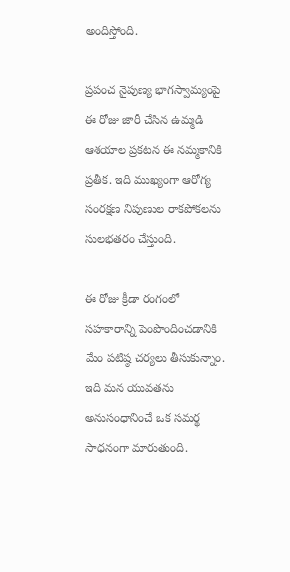అందిస్తోంది.

ప్రపంచ నైపుణ్య భాగస్వామ్యంపై ఈ రోజు జారీ చేసిన ఉమ్మడి ఆశయాల ప్రకటన ఈ నమ్మకానికి ప్రతీక. ఇది ముఖ్యంగా ఆరోగ్య సంరక్షణ నిపుణుల రాకపోకలను సులభతరం చేస్తుంది.

ఈ రోజు క్రీడా రంగంలో సహకారాన్ని పెంపొందించడానికి మేం పటిష్ఠ చర్యలు తీసుకున్నాం. ఇది మన యువతను అనుసంధానించే ఒక సమర్థ సాధనంగా మారుతుంది.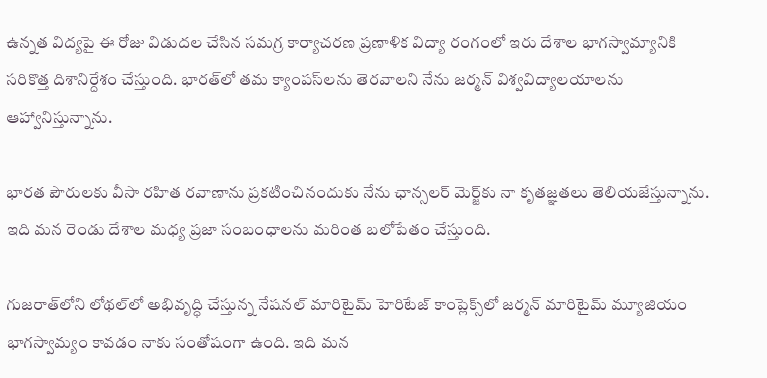ఉన్నత విద్యపై ఈ రోజు విడుదల చేసిన సమగ్ర కార్యాచరణ ప్రణాళిక విద్యా రంగంలో ఇరు దేశాల భాగస్వామ్యానికి సరికొత్త దిశానిర్దేశం చేస్తుంది. భారత్‌లో తమ క్యాంపస్‌లను తెరవాలని నేను జర్మన్ విశ్వవిద్యాలయాలను ఆహ్వానిస్తున్నాను.

భారత పౌరులకు వీసా రహిత రవాణాను ప్రకటించినందుకు నేను ఛాన్సలర్ మెర్జ్‌కు నా కృతజ్ఞతలు తెలియజేస్తున్నాను. ఇది మన రెండు దేశాల మధ్య ప్రజా సంబంధాలను మరింత బలోపేతం చేస్తుంది.

గుజరాత్‌లోని లోథల్‌లో అభివృద్ధి చేస్తున్న నేషనల్ మారిటైమ్ హెరిటేజ్ కాంప్లెక్స్‌లో జర్మన్ మారిటైమ్ మ్యూజియం భాగస్వామ్యం కావడం నాకు సంతోషంగా ఉంది. ఇది మన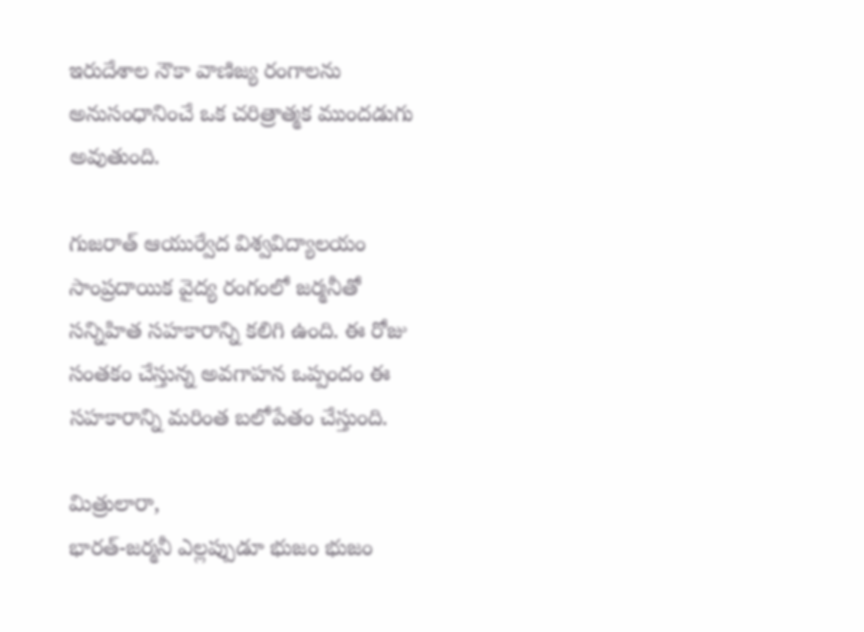ఇరుదేశాల నౌకా వాణిజ్య రంగాలను అనుసంధానించే ఒక చరిత్రాత్మక ముందడుగు అవుతుంది.

గుజరాత్ ఆయుర్వేద విశ్వవిద్యాలయం సాంప్రదాయిక వైద్య రంగంలో జర్మనీతో సన్నిహిత సహకారాన్ని కలిగి ఉంది. ఈ రోజు సంతకం చేస్తున్న అవగాహన ఒప్పందం ఈ సహకారాన్ని మరింత బలోపేతం చేస్తుంది.

మిత్రులారా,
భారత్-జర్మనీ ఎల్లప్పుడూ భుజం భుజం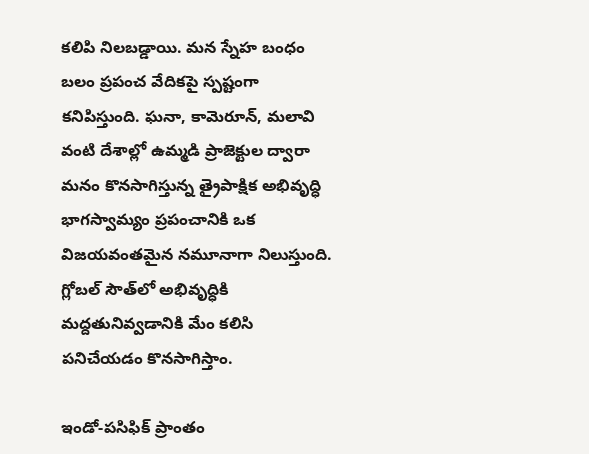కలిపి నిలబడ్డాయి. మన స్నేహ బంధం బలం ప్రపంచ వేదికపై స్పష్టంగా కనిపిస్తుంది. ఘనా, కామెరూన్, మలావి వంటి దేశాల్లో ఉమ్మడి ప్రాజెక్టుల ద్వారా మనం కొనసాగిస్తున్న త్రైపాక్షిక అభివృద్ధి భాగస్వామ్యం ప్రపంచానికి ఒక విజయవంతమైన నమూనాగా నిలుస్తుంది. గ్లోబల్ సౌత్‌లో అభివృద్ధికి మద్దతునివ్వడానికి మేం కలిసి పనిచేయడం కొనసాగిస్తాం.

ఇండో-పసిఫిక్ ప్రాంతం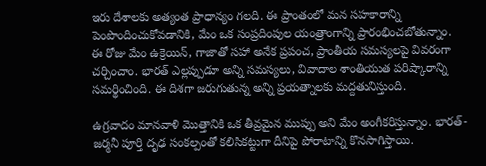ఇరు దేశాలకు అత్యంత ప్రాధాన్యం గలది. ఈ ప్రాంతంలో మన సహకారాన్ని పెంపొందించుకోవడానికి, మేం ఒక సంప్రదింపుల యంత్రాంగాన్ని ప్రారంభించబోతున్నాం.
ఈ రోజు మేం ఉక్రెయిన్, గాజాతో సహా అనేక ప్రపంచ, ప్రాంతీయ సమస్యలపై వివరంగా చర్చించాం. భారత్ ఎల్లప్పుడూ అన్ని సమస్యలు, వివాదాల శాంతియుత పరిష్కారాన్ని సమర్థించింది. ఈ దిశగా జరుగుతున్న అన్ని ప్రయత్నాలకు మద్దతునిస్తుంది.

ఉగ్రవాదం మానవాళి మొత్తానికి ఒక తీవ్రమైన ముప్పు అని మేం అంగీకరిస్తున్నాం. భారత్-జర్మనీ పూర్తి దృఢ సంకల్పంతో కలిసికట్టుగా దీనిపై పోరాటాన్ని కొనసాగిస్తాయి.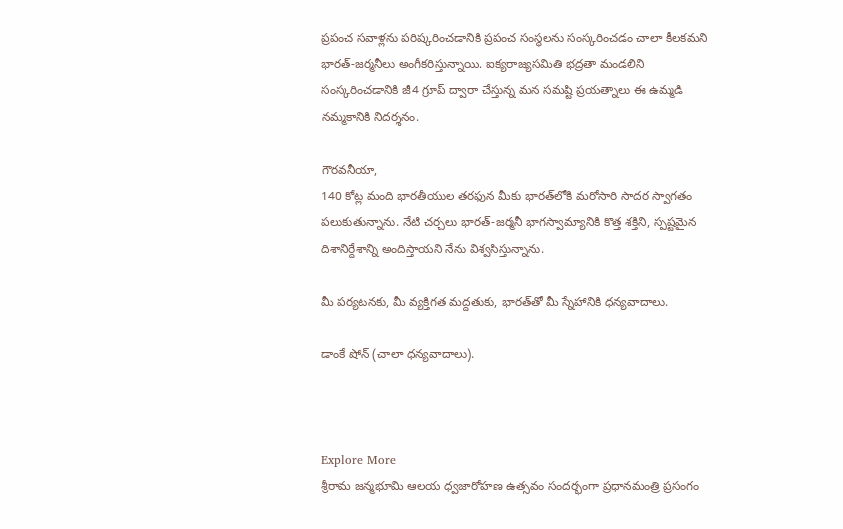ప్రపంచ సవాళ్లను పరిష్కరించడానికి ప్రపంచ సంస్థలను సంస్కరించడం చాలా కీలకమని భారత్-జర్మనీలు అంగీకరిస్తున్నాయి. ఐక్యరాజ్యసమితి భద్రతా మండలిని సంస్కరించడానికి జీ4 గ్రూప్ ద్వారా చేస్తున్న మన సమష్టి ప్రయత్నాలు ఈ ఉమ్మడి నమ్మకానికి నిదర్శనం.

గౌరవనీయా,
140 కోట్ల మంది భారతీయుల తరఫున మీకు భారత్‌లోకి మరోసారి సాదర స్వాగతం పలుకుతున్నాను. నేటి చర్చలు భారత్-జర్మనీ భాగస్వామ్యానికి కొత్త శక్తిని, స్పష్టమైన దిశానిర్దేశాన్ని అందిస్తాయని నేను విశ్వసిస్తున్నాను.

మీ పర్యటనకు, మీ వ్యక్తిగత మద్దతుకు, భారత్‌తో మీ స్నేహానికి ధన్యవాదాలు.

డాంకే షోన్ (చాలా ధన్యవాదాలు).



Explore More
శ్రీరామ జన్మభూమి ఆలయ ధ్వజారోహణ ఉత్సవం సందర్భంగా ప్రధానమంత్రి ప్రసంగం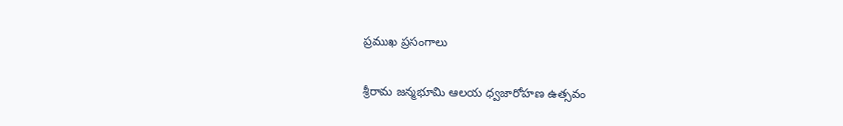ప్రముఖ ప్రసంగాలు

శ్రీరామ జన్మభూమి ఆలయ ధ్వజారోహణ ఉత్సవం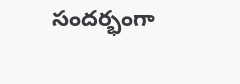సందర్భంగా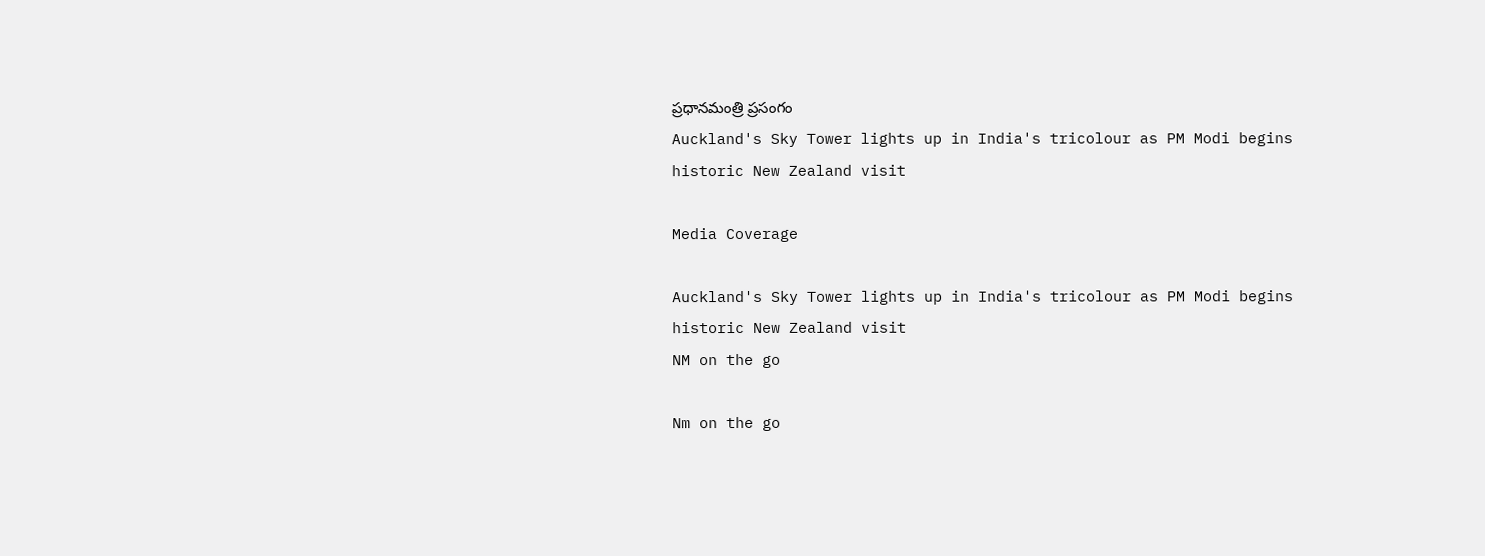ప్రధానమంత్రి ప్రసంగం
Auckland's Sky Tower lights up in India's tricolour as PM Modi begins historic New Zealand visit

Media Coverage

Auckland's Sky Tower lights up in India's tricolour as PM Modi begins historic New Zealand visit
NM on the go

Nm on the go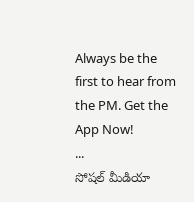Always be the first to hear from the PM. Get the App Now!
...
సోషల్ మీడియా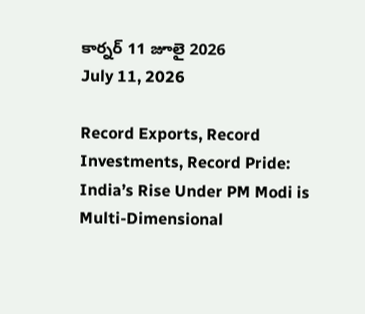కార్నర్ 11 జూలై 2026
July 11, 2026

Record Exports, Record Investments, Record Pride: India’s Rise Under PM Modi is Multi-Dimensional